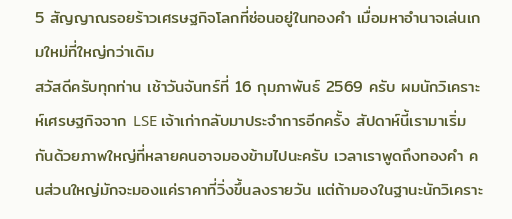5 สัญญาณรอยร้าวเศรษฐกิจโลกที่ซ่อนอยู่ในทองคำ เมื่อมหาอำนาจเล่นเกมใหม่ที่ใหญ่กว่าเดิม
สวัสดีครับทุกท่าน เช้าวันจันทร์ที่ 16 กุมภาพันธ์ 2569 ครับ ผมนักวิเคราะห์เศรษฐกิจจาก LSE เจ้าเก่ากลับมาประจำการอีกครั้ง สัปดาห์นี้เรามาเริ่มกันด้วยภาพใหญ่ที่หลายคนอาจมองข้ามไปนะครับ เวลาเราพูดถึงทองคำ คนส่วนใหญ่มักจะมองแค่ราคาที่วิ่งขึ้นลงรายวัน แต่ถ้ามองในฐานะนักวิเคราะ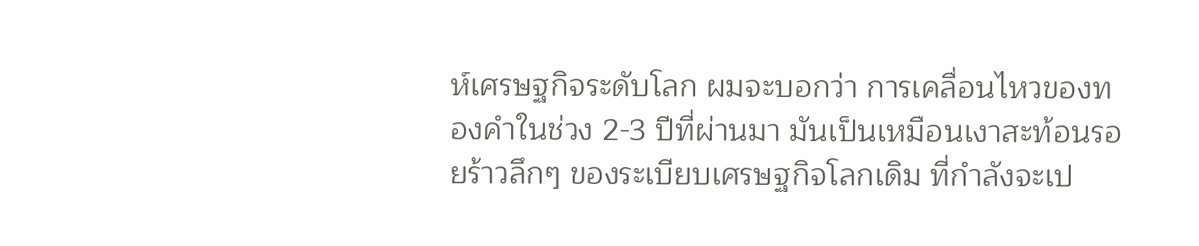ห์เศรษฐกิจระดับโลก ผมจะบอกว่า การเคลื่อนไหวของทองคำในช่วง 2-3 ปีที่ผ่านมา มันเป็นเหมือนเงาสะท้อนรอยร้าวลึกๆ ของระเบียบเศรษฐกิจโลกเดิม ที่กำลังจะเป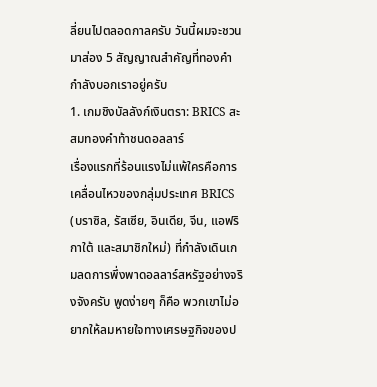ลี่ยนไปตลอดกาลครับ วันนี้ผมจะชวนมาส่อง 5 สัญญาณสำคัญที่ทองคำกำลังบอกเราอยู่ครับ
1. เกมชิงบัลลังก์เงินตรา: BRICS สะสมทองคำท้าชนดอลลาร์
เรื่องแรกที่ร้อนแรงไม่แพ้ใครคือการเคลื่อนไหวของกลุ่มประเทศ BRICS (บราซิล, รัสเซีย, อินเดีย, จีน, แอฟริกาใต้ และสมาชิกใหม่) ที่กำลังเดินเกมลดการพึ่งพาดอลลาร์สหรัฐอย่างจริงจังครับ พูดง่ายๆ ก็คือ พวกเขาไม่อยากให้ลมหายใจทางเศรษฐกิจของป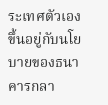ระเทศตัวเองขึ้นอยู่กับนโยบายของธนาคารกลา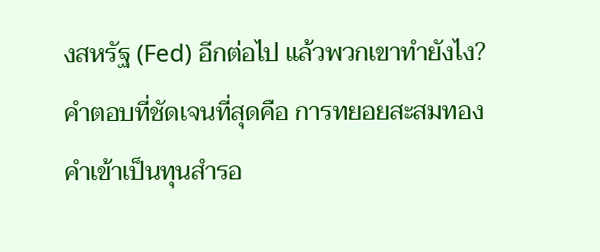งสหรัฐ (Fed) อีกต่อไป แล้วพวกเขาทำยังไง? คำตอบที่ชัดเจนที่สุดคือ การทยอยสะสมทองคำเข้าเป็นทุนสำรอ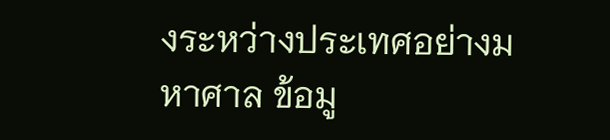งระหว่างประเทศอย่างมหาศาล ข้อมู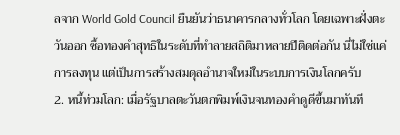ลจาก World Gold Council ยืนยันว่าธนาคารกลางทั่วโลก โดยเฉพาะฝั่งตะวันออก ซื้อทองคำสุทธิในระดับที่ทำลายสถิติมาหลายปีติดต่อกัน นี่ไม่ใช่แค่การลงทุน แต่เป็นการสร้างสมดุลอำนาจใหม่ในระบบการเงินโลกครับ
2. หนี้ท่วมโลก: เมื่อรัฐบาลตะวันตกพิมพ์เงินจนทองคำดูดีขึ้นมาทันที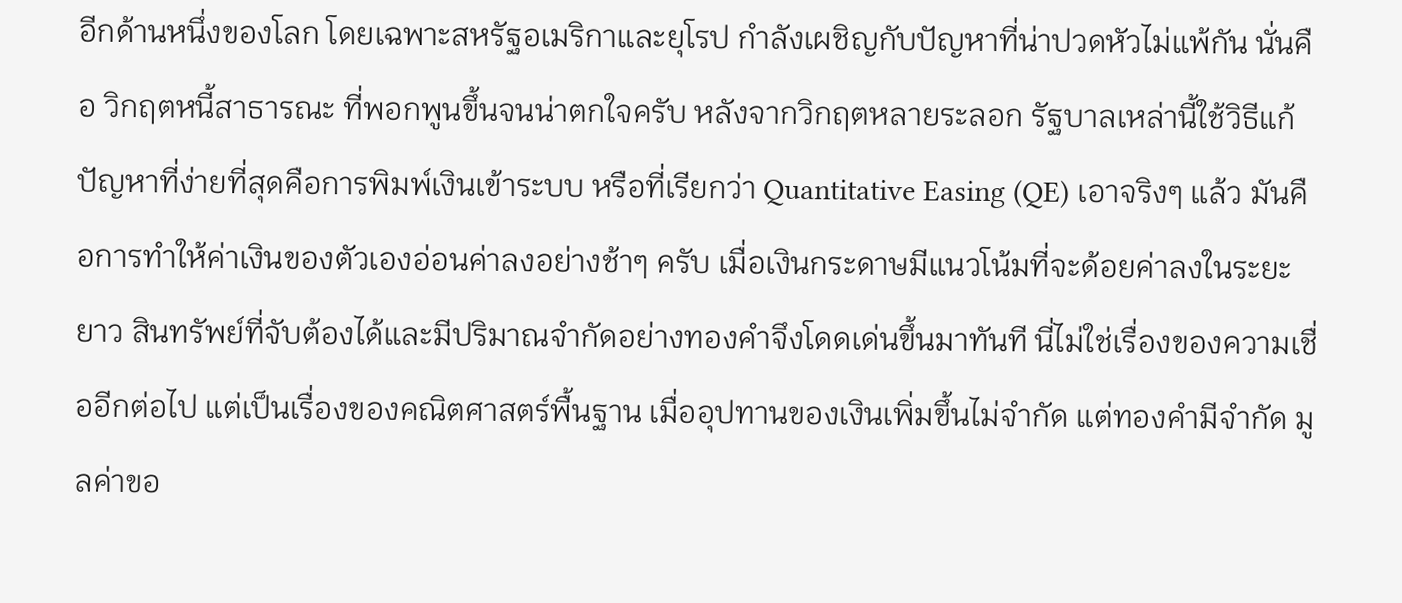อีกด้านหนึ่งของโลก โดยเฉพาะสหรัฐอเมริกาและยุโรป กำลังเผชิญกับปัญหาที่น่าปวดหัวไม่แพ้กัน นั่นคือ วิกฤตหนี้สาธารณะ ที่พอกพูนขึ้นจนน่าตกใจครับ หลังจากวิกฤตหลายระลอก รัฐบาลเหล่านี้ใช้วิธีแก้ปัญหาที่ง่ายที่สุดคือการพิมพ์เงินเข้าระบบ หรือที่เรียกว่า Quantitative Easing (QE) เอาจริงๆ แล้ว มันคือการทำให้ค่าเงินของตัวเองอ่อนค่าลงอย่างช้าๆ ครับ เมื่อเงินกระดาษมีแนวโน้มที่จะด้อยค่าลงในระยะยาว สินทรัพย์ที่จับต้องได้และมีปริมาณจำกัดอย่างทองคำจึงโดดเด่นขึ้นมาทันที นี่ไม่ใช่เรื่องของความเชื่ออีกต่อไป แต่เป็นเรื่องของคณิตศาสตร์พื้นฐาน เมื่ออุปทานของเงินเพิ่มขึ้นไม่จำกัด แต่ทองคำมีจำกัด มูลค่าขอ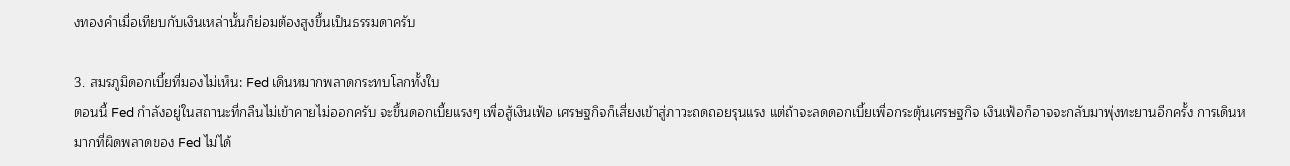งทองคำเมื่อเทียบกับเงินเหล่านั้นก็ย่อมต้องสูงขึ้นเป็นธรรมดาครับ

3. สมรภูมิดอกเบี้ยที่มองไม่เห็น: Fed เดินหมากพลาดกระทบโลกทั้งใบ
ตอนนี้ Fed กำลังอยู่ในสถานะที่กลืนไม่เข้าคายไม่ออกครับ จะขึ้นดอกเบี้ยแรงๆ เพื่อสู้เงินเฟ้อ เศรษฐกิจก็เสี่ยงเข้าสู่ภาวะถดถอยรุนแรง แต่ถ้าจะลดดอกเบี้ยเพื่อกระตุ้นเศรษฐกิจ เงินเฟ้อก็อาจจะกลับมาพุ่งทะยานอีกครั้ง การเดินหมากที่ผิดพลาดของ Fed ไม่ได้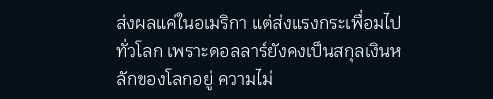ส่งผลแค่ในอเมริกา แต่ส่งแรงกระเพื่อมไปทั่วโลก เพราะดอลลาร์ยังคงเป็นสกุลเงินหลักของโลกอยู่ ความไม่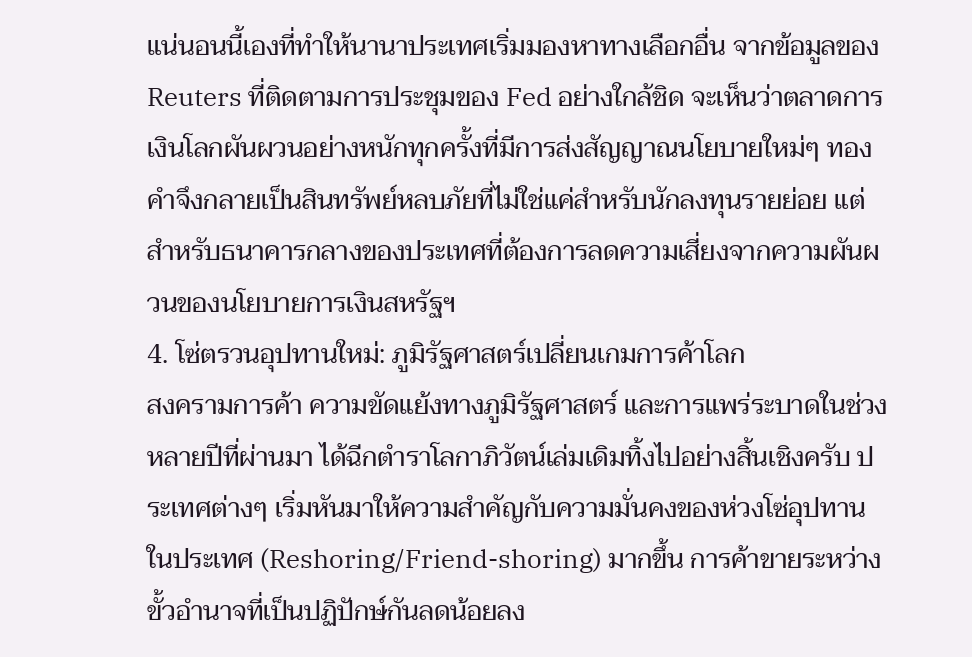แน่นอนนี้เองที่ทำให้นานาประเทศเริ่มมองหาทางเลือกอื่น จากข้อมูลของ Reuters ที่ติดตามการประชุมของ Fed อย่างใกล้ชิด จะเห็นว่าตลาดการเงินโลกผันผวนอย่างหนักทุกครั้งที่มีการส่งสัญญาณนโยบายใหม่ๆ ทองคำจึงกลายเป็นสินทรัพย์หลบภัยที่ไม่ใช่แค่สำหรับนักลงทุนรายย่อย แต่สำหรับธนาคารกลางของประเทศที่ต้องการลดความเสี่ยงจากความผันผวนของนโยบายการเงินสหรัฐฯ
4. โซ่ตรวนอุปทานใหม่: ภูมิรัฐศาสตร์เปลี่ยนเกมการค้าโลก
สงครามการค้า ความขัดแย้งทางภูมิรัฐศาสตร์ และการแพร่ระบาดในช่วงหลายปีที่ผ่านมา ได้ฉีกตำราโลกาภิวัตน์เล่มเดิมทิ้งไปอย่างสิ้นเชิงครับ ประเทศต่างๆ เริ่มหันมาให้ความสำคัญกับความมั่นคงของห่วงโซ่อุปทานในประเทศ (Reshoring/Friend-shoring) มากขึ้น การค้าขายระหว่างขั้วอำนาจที่เป็นปฏิปักษ์กันลดน้อยลง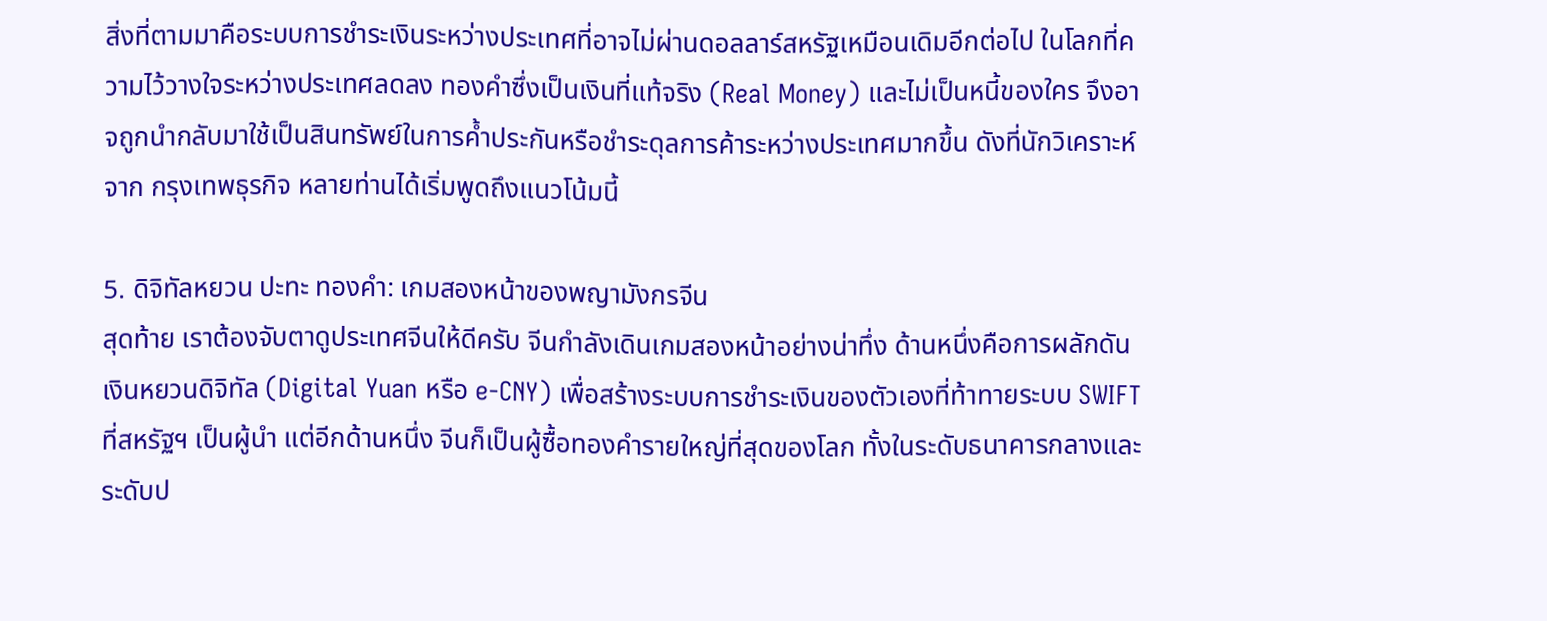สิ่งที่ตามมาคือระบบการชำระเงินระหว่างประเทศที่อาจไม่ผ่านดอลลาร์สหรัฐเหมือนเดิมอีกต่อไป ในโลกที่ความไว้วางใจระหว่างประเทศลดลง ทองคำซึ่งเป็นเงินที่แท้จริง (Real Money) และไม่เป็นหนี้ของใคร จึงอาจถูกนำกลับมาใช้เป็นสินทรัพย์ในการค้ำประกันหรือชำระดุลการค้าระหว่างประเทศมากขึ้น ดังที่นักวิเคราะห์จาก กรุงเทพธุรกิจ หลายท่านได้เริ่มพูดถึงแนวโน้มนี้

5. ดิจิทัลหยวน ปะทะ ทองคำ: เกมสองหน้าของพญามังกรจีน
สุดท้าย เราต้องจับตาดูประเทศจีนให้ดีครับ จีนกำลังเดินเกมสองหน้าอย่างน่าทึ่ง ด้านหนึ่งคือการผลักดันเงินหยวนดิจิทัล (Digital Yuan หรือ e-CNY) เพื่อสร้างระบบการชำระเงินของตัวเองที่ท้าทายระบบ SWIFT ที่สหรัฐฯ เป็นผู้นำ แต่อีกด้านหนึ่ง จีนก็เป็นผู้ซื้อทองคำรายใหญ่ที่สุดของโลก ทั้งในระดับธนาคารกลางและระดับป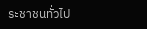ระชาชนทั่วไป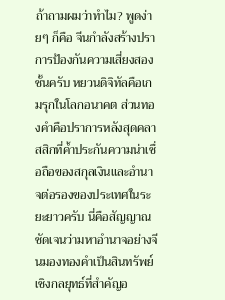ถ้าถามผมว่าทำไม? พูดง่ายๆ ก็คือ จีนกำลังสร้างปราการป้องกันความเสี่ยงสองชั้นครับ หยวนดิจิทัลคือเกมรุกในโลกอนาคต ส่วนทองคำคือปราการหลังสุดคลาสสิกที่ค้ำประกันความน่าเชื่อถือของสกุลเงินและอำนาจต่อรองของประเทศในระยะยาวครับ นี่คือสัญญาณชัดเจนว่ามหาอำนาจอย่างจีนมองทองคำเป็นสินทรัพย์เชิงกลยุทธ์ที่สำคัญอ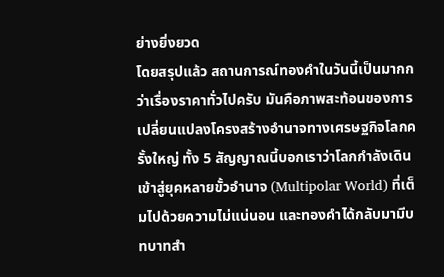ย่างยิ่งยวด
โดยสรุปแล้ว สถานการณ์ทองคำในวันนี้เป็นมากกว่าเรื่องราคาทั่วไปครับ มันคือภาพสะท้อนของการเปลี่ยนแปลงโครงสร้างอำนาจทางเศรษฐกิจโลกครั้งใหญ่ ทั้ง 5 สัญญาณนี้บอกเราว่าโลกกำลังเดินเข้าสู่ยุคหลายขั้วอำนาจ (Multipolar World) ที่เต็มไปด้วยความไม่แน่นอน และทองคำได้กลับมามีบทบาทสำ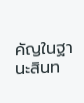คัญในฐานะสินท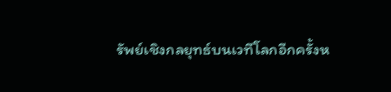รัพย์เชิงกลยุทธ์บนเวทีโลกอีกครั้งห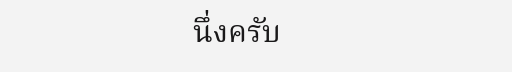นึ่งครับ